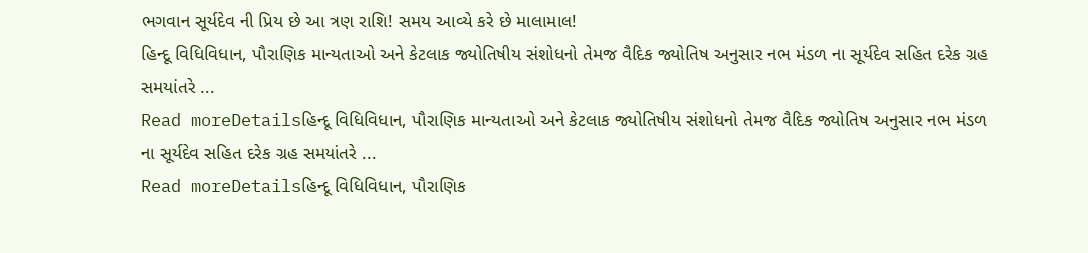ભગવાન સૂર્યદેવ ની પ્રિય છે આ ત્રણ રાશિ! સમય આવ્યે કરે છે માલામાલ!
હિન્દૂ વિધિવિધાન, પૌરાણિક માન્યતાઓ અને કેટલાક જ્યોતિષીય સંશોધનો તેમજ વૈદિક જ્યોતિષ અનુસાર નભ મંડળ ના સૂર્યદેવ સહિત દરેક ગ્રહ સમયાંતરે ...
Read moreDetailsહિન્દૂ વિધિવિધાન, પૌરાણિક માન્યતાઓ અને કેટલાક જ્યોતિષીય સંશોધનો તેમજ વૈદિક જ્યોતિષ અનુસાર નભ મંડળ ના સૂર્યદેવ સહિત દરેક ગ્રહ સમયાંતરે ...
Read moreDetailsહિન્દૂ વિધિવિધાન, પૌરાણિક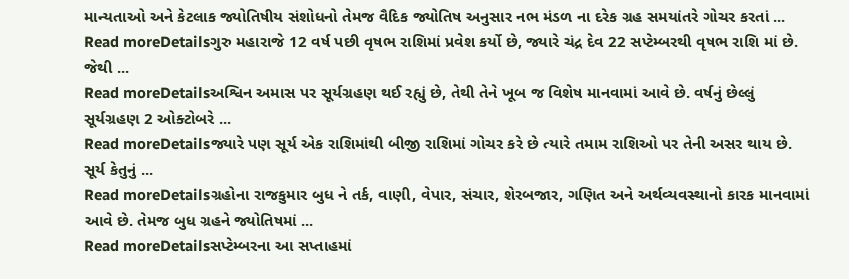માન્યતાઓ અને કેટલાક જ્યોતિષીય સંશોધનો તેમજ વૈદિક જ્યોતિષ અનુસાર નભ મંડળ ના દરેક ગ્રહ સમયાંતરે ગોચર કરતાં ...
Read moreDetailsગુરુ મહારાજે 12 વર્ષ પછી વૃષભ રાશિમાં પ્રવેશ કર્યો છે, જ્યારે ચંદ્ર દેવ 22 સપ્ટેમ્બરથી વૃષભ રાશિ માં છે. જેથી ...
Read moreDetailsઅશ્વિન અમાસ પર સૂર્યગ્રહણ થઈ રહ્યું છે, તેથી તેને ખૂબ જ વિશેષ માનવામાં આવે છે. વર્ષનું છેલ્લું સૂર્યગ્રહણ 2 ઓક્ટોબરે ...
Read moreDetailsજ્યારે પણ સૂર્ય એક રાશિમાંથી બીજી રાશિમાં ગોચર કરે છે ત્યારે તમામ રાશિઓ પર તેની અસર થાય છે. સૂર્ય કેતુનું ...
Read moreDetailsગ્રહોના રાજકુમાર બુધ ને તર્ક, વાણી, વેપાર, સંચાર, શેરબજાર, ગણિત અને અર્થવ્યવસ્થાનો કારક માનવામાં આવે છે. તેમજ બુધ ગ્રહને જ્યોતિષમાં ...
Read moreDetailsસપ્ટેમ્બરના આ સપ્તાહમાં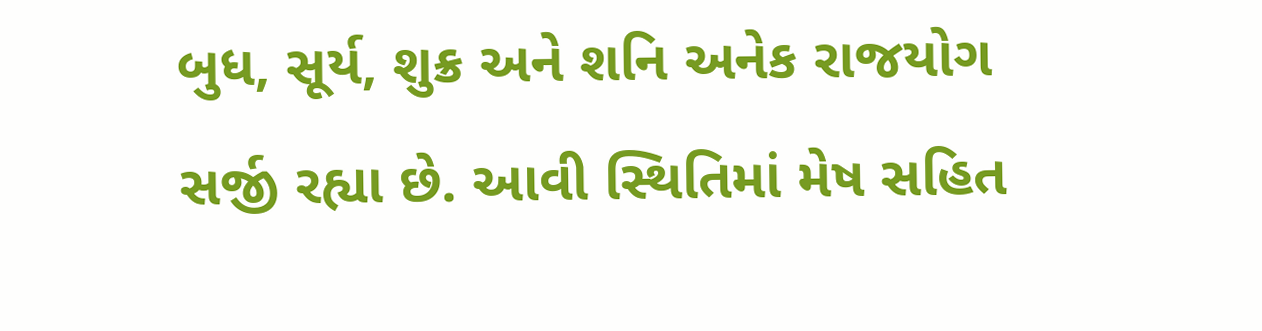બુધ, સૂર્ય, શુક્ર અને શનિ અનેક રાજયોગ સર્જી રહ્યા છે. આવી સ્થિતિમાં મેષ સહિત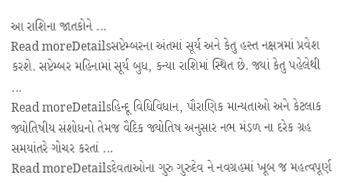આ રાશિના જાતકોને ...
Read moreDetailsસપ્ટેમ્બરના અંતમાં સૂર્ય અને કેતુ હસ્ત નક્ષત્રમાં પ્રવેશ કરશે. સપ્ટેમ્બર મહિનામાં સૂર્ય બુધ, કન્યા રાશિમાં સ્થિત છે. જ્યાં કેતુ પહેલેથી ...
Read moreDetailsહિન્દૂ વિધિવિધાન, પૌરાણિક માન્યતાઓ અને કેટલાક જ્યોતિષીય સંશોધનો તેમજ વૈદિક જ્યોતિષ અનુસાર નભ મંડળ ના દરેક ગ્રહ સમયાંતરે ગોચર કરતાં ...
Read moreDetailsદેવતાઓના ગુરુ ગુરુદેવ ને નવગ્રહમાં ખૂબ જ મહત્વપૂર્ણ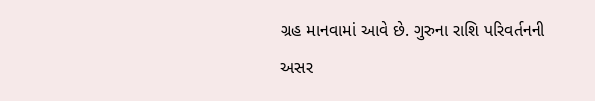ગ્રહ માનવામાં આવે છે. ગુરુના રાશિ પરિવર્તનની અસર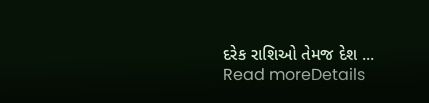દરેક રાશિઓ તેમજ દેશ ...
Read moreDetails